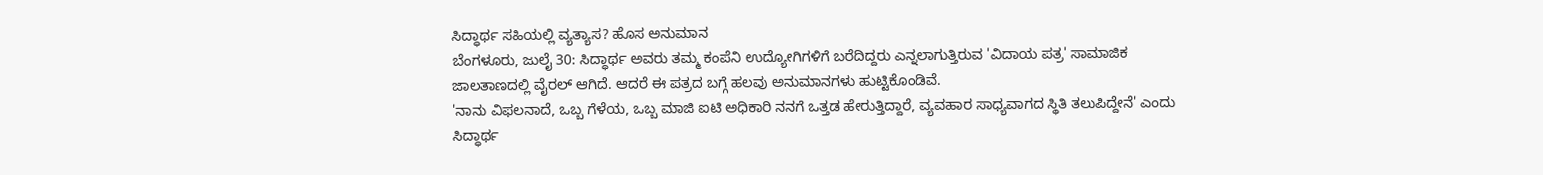ಸಿದ್ಧಾರ್ಥ ಸಹಿಯಲ್ಲಿ ವ್ಯತ್ಯಾಸ? ಹೊಸ ಅನುಮಾನ
ಬೆಂಗಳೂರು, ಜುಲೈ 30: ಸಿದ್ಧಾರ್ಥ ಅವರು ತಮ್ಮ ಕಂಪೆನಿ ಉದ್ಯೋಗಿಗಳಿಗೆ ಬರೆದಿದ್ದರು ಎನ್ನಲಾಗುತ್ತಿರುವ 'ವಿದಾಯ ಪತ್ರ' ಸಾಮಾಜಿಕ ಜಾಲತಾಣದಲ್ಲಿ ವೈರಲ್ ಆಗಿದೆ. ಆದರೆ ಈ ಪತ್ರದ ಬಗ್ಗೆ ಹಲವು ಅನುಮಾನಗಳು ಹುಟ್ಟಿಕೊಂಡಿವೆ.
'ನಾನು ವಿಫಲನಾದೆ, ಒಬ್ಬ ಗೆಳೆಯ, ಒಬ್ಬ ಮಾಜಿ ಐಟಿ ಅಧಿಕಾರಿ ನನಗೆ ಒತ್ತಡ ಹೇರುತ್ತಿದ್ದಾರೆ, ವ್ಯವಹಾರ ಸಾಧ್ಯವಾಗದ ಸ್ಥಿತಿ ತಲುಪಿದ್ದೇನೆ' ಎಂದು ಸಿದ್ಧಾರ್ಥ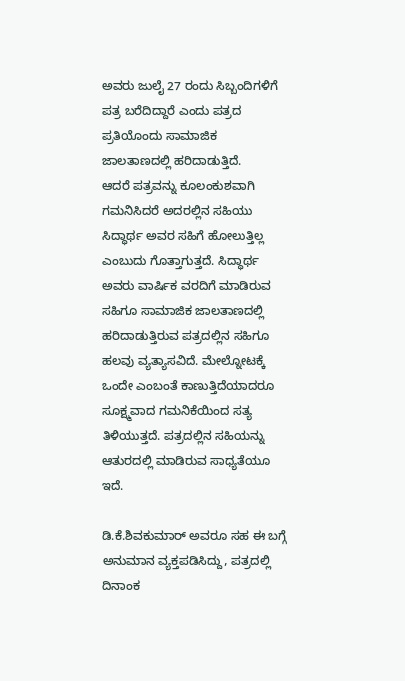ಅವರು ಜುಲೈ 27 ರಂದು ಸಿಬ್ಬಂದಿಗಳಿಗೆ ಪತ್ರ ಬರೆದಿದ್ದಾರೆ ಎಂದು ಪತ್ರದ ಪ್ರತಿಯೊಂದು ಸಾಮಾಜಿಕ ಜಾಲತಾಣದಲ್ಲಿ ಹರಿದಾಡುತ್ತಿದೆ.
ಆದರೆ ಪತ್ರವನ್ನು ಕೂಲಂಕುಶವಾಗಿ ಗಮನಿಸಿದರೆ ಅದರಲ್ಲಿನ ಸಹಿಯು ಸಿದ್ಧಾರ್ಥ ಅವರ ಸಹಿಗೆ ಹೋಲುತ್ತಿಲ್ಲ ಎಂಬುದು ಗೊತ್ತಾಗುತ್ತದೆ. ಸಿದ್ಧಾರ್ಥ ಅವರು ವಾರ್ಷಿಕ ವರದಿಗೆ ಮಾಡಿರುವ ಸಹಿಗೂ ಸಾಮಾಜಿಕ ಜಾಲತಾಣದಲ್ಲಿ ಹರಿದಾಡುತ್ತಿರುವ ಪತ್ರದಲ್ಲಿನ ಸಹಿಗೂ ಹಲವು ವ್ಯತ್ಯಾಸವಿದೆ. ಮೇಲ್ನೋಟಕ್ಕೆ ಒಂದೇ ಎಂಬಂತೆ ಕಾಣುತ್ತಿದೆಯಾದರೂ ಸೂಕ್ಷ್ಮವಾದ ಗಮನಿಕೆಯಿಂದ ಸತ್ಯ ತಿಳಿಯುತ್ತದೆ. ಪತ್ರದಲ್ಲಿನ ಸಹಿಯನ್ನು ಆತುರದಲ್ಲಿ ಮಾಡಿರುವ ಸಾಧ್ಯತೆಯೂ ಇದೆ.

ಡಿ.ಕೆ.ಶಿವಕುಮಾರ್ ಅವರೂ ಸಹ ಈ ಬಗ್ಗೆ ಅನುಮಾನ ವ್ಯಕ್ತಪಡಿಸಿದ್ದು, ಪತ್ರದಲ್ಲಿ ದಿನಾಂಕ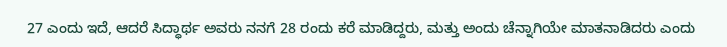27 ಎಂದು ಇದೆ, ಆದರೆ ಸಿದ್ಧಾರ್ಥ ಅವರು ನನಗೆ 28 ರಂದು ಕರೆ ಮಾಡಿದ್ದರು, ಮತ್ತು ಅಂದು ಚೆನ್ನಾಗಿಯೇ ಮಾತನಾಡಿದರು ಎಂದು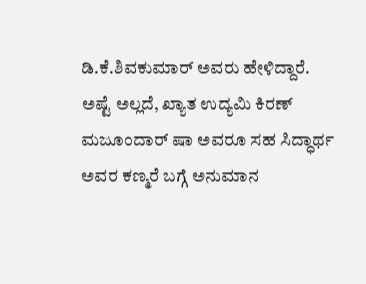ಡಿ.ಕೆ.ಶಿವಕುಮಾರ್ ಅವರು ಹೇಳಿದ್ದಾರೆ.
ಅಷ್ಟೆ ಅಲ್ಲದೆ, ಖ್ಯಾತ ಉದ್ಯಮಿ ಕಿರಣ್ ಮಜೂಂದಾರ್ ಷಾ ಅವರೂ ಸಹ ಸಿದ್ಧಾರ್ಥ ಅವರ ಕಣ್ಮರೆ ಬಗ್ಗೆ ಅನುಮಾನ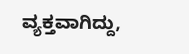ವ್ಯಕ್ತವಾಗಿದ್ದು,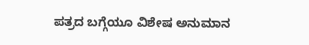ಪತ್ರದ ಬಗ್ಗೆಯೂ ವಿಶೇಷ ಅನುಮಾನ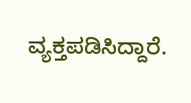ವ್ಯಕ್ತಪಡಿಸಿದ್ದಾರೆ.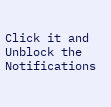Click it and Unblock the Notifications